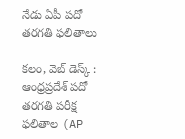నేడు ఏపీ పదో తరగతి ఫలితాలు

కలం, వెబ్‌ డెస్క్‌ : ఆంధ్రప్రదేశ్ పదో తరగతి పరీక్ష ఫలితాల (AP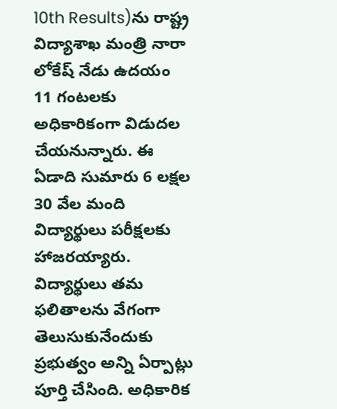10th Results)ను రాష్ట్ర విద్యాశాఖ మంత్రి నారా లోకేష్ నేడు ఉదయం 11 గంటలకు అధికారికంగా విడుదల చేయనున్నారు. ఈ ఏడాది సుమారు 6 లక్షల 30 వేల మంది విద్యార్థులు పరీక్షలకు హాజరయ్యారు. విద్యార్థులు తమ ఫలితాలను వేగంగా తెలుసుకునేందుకు ప్రభుత్వం అన్ని ఏర్పాట్లు పూర్తి చేసింది. అధికారిక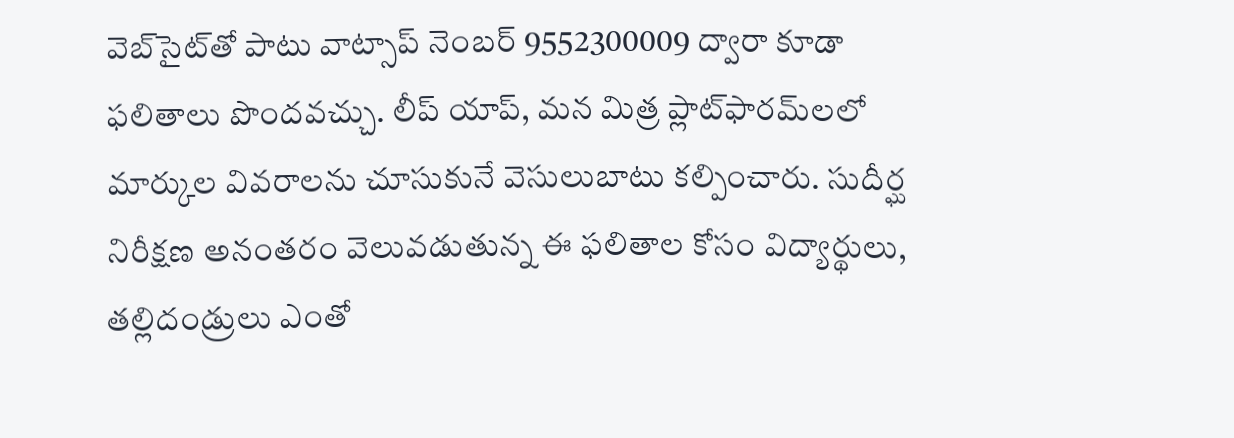వెబ్‌సైట్‌తో పాటు వాట్సాప్ నెంబర్ 9552300009 ద్వారా కూడా ఫలితాలు పొందవచ్చు. లీప్ యాప్, మన మిత్ర ప్లాట్‌ఫారమ్‌లలో మార్కుల వివరాలను చూసుకునే వెసులుబాటు కల్పించారు. సుదీర్ఘ నిరీక్షణ అనంతరం వెలువడుతున్న ఈ ఫలితాల కోసం విద్యార్థులు, తల్లిదండ్రులు ఎంతో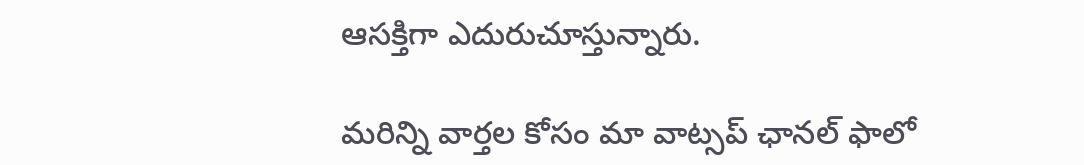ఆసక్తిగా ఎదురుచూస్తున్నారు.

మ‌రిన్ని వార్త‌ల కోసం మా వాట్స‌ప్ ఛాన‌ల్ ఫాలో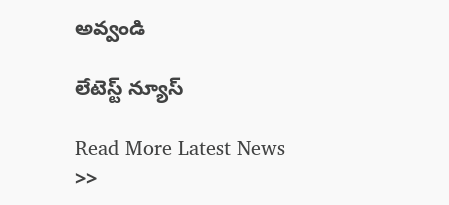అవ్వండి

లేటెస్ట్ న్యూస్‌

Read More Latest News >>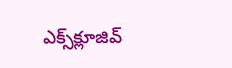ఎక్స్‌క్లూజివ్‌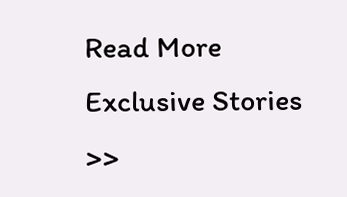Read More Exclusive Stories >>